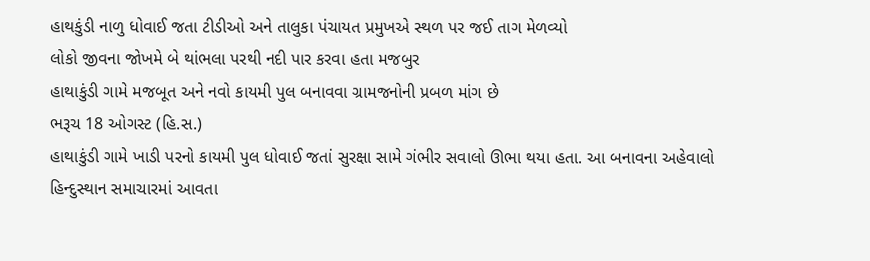હાથકુંડી નાળુ ધોવાઈ જતા ટીડીઓ અને તાલુકા પંચાયત પ્રમુખએ સ્થળ પર જઈ તાગ મેળવ્યો
લોકો જીવના જોખમે બે થાંભલા પરથી નદી પાર કરવા હતા મજબુર
હાથાકુંડી ગામે મજબૂત અને નવો કાયમી પુલ બનાવવા ગ્રામજનોની પ્રબળ માંગ છે
ભરૂચ 18 ઓગસ્ટ (હિ.સ.)
હાથાકુંડી ગામે ખાડી પરનો કાયમી પુલ ધોવાઈ જતાં સુરક્ષા સામે ગંભીર સવાલો ઊભા થયા હતા. આ બનાવના અહેવાલો હિન્દુસ્થાન સમાચારમાં આવતા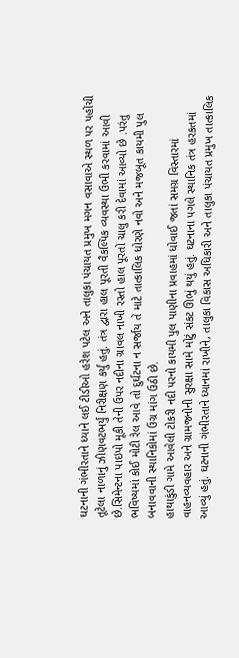ઘટનાની ગંભીરતાને ધ્યાને લઈ ટીડીઓ હરેશ પટેલ અને તાલુકા પંચાયત પ્રમુખ મગન વસાવાએ સ્થળ પર પહોંચી તૂટેલા નાળાનું ઝીણવટભર્યું નિરીક્ષણ કર્યું હતું. તંત્ર દ્વારા હાલ પૂરતી વૈકલ્પિક વ્યવસ્થા ઉભી કરવામાં આવી છે.સિમેન્ટના પાઇપો મૂકી તેની ઉપર નદીના ગ્રાવલ નાખી રસ્તો હાલ પૂરતો ચાલુ કરી દેવામાં આવ્યો છે .પરંતુ ભવિષ્યમાં કોઈ મોટી રેલ આવે તો દુર્ઘટના ન સર્જાય તે માટે તાત્કાલિક ધોરણે નવો અને મજબૂત કાયમી પુલ બનાવવાની સ્થાનિકોમાં ઉગ્ર માંગ ઉઠી છે.
હાથાકુંડી ગામે આવેલી ટોકરી નદી પરનો કાયમી પુલ પાણીના પ્રવાહમાં ધોવાઈ જતાં સમગ્ર વિસ્તારમાં વાહનવ્યવહાર અને ગ્રામજનોની સુરક્ષા સામે મોટું સંકટ ઊભું થયું હતું. ઘટનાના પગલે સ્થાનિક તંત્ર હરકતમાં આવ્યું હતું. ઘટનાની ગંભીરતાને ધ્યાનમાં રાખીને, તાલુકા વિકાસ અધિકારી અને તાલુકા પંચાયત પ્રમુખ તાત્કાલિક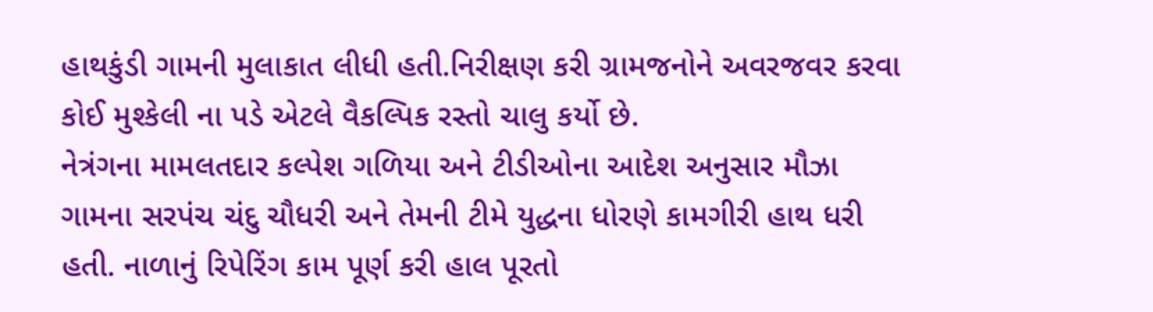હાથકુંડી ગામની મુલાકાત લીધી હતી.નિરીક્ષણ કરી ગ્રામજનોને અવરજવર કરવા કોઈ મુશ્કેલી ના પડે એટલે વૈકલ્પિક રસ્તો ચાલુ કર્યો છે.
નેત્રંગના મામલતદાર કલ્પેશ ગળિયા અને ટીડીઓના આદેશ અનુસાર મૌઝા ગામના સરપંચ ચંદુ ચૌધરી અને તેમની ટીમે યુદ્ધના ધોરણે કામગીરી હાથ ધરી હતી. નાળાનું રિપેરિંગ કામ પૂર્ણ કરી હાલ પૂરતો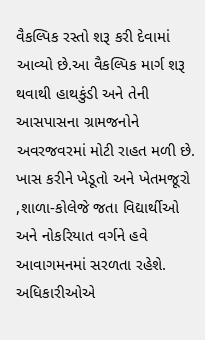વૈકલ્પિક રસ્તો શરૂ કરી દેવામાં આવ્યો છે.આ વૈકલ્પિક માર્ગ શરૂ થવાથી હાથકુંડી અને તેની આસપાસના ગ્રામજનોને અવરજવરમાં મોટી રાહત મળી છે. ખાસ કરીને ખેડૂતો અને ખેતમજૂરો ,શાળા-કોલેજે જતા વિદ્યાર્થીઓ
અને નોકરિયાત વર્ગને હવે આવાગમનમાં સરળતા રહેશે.
અધિકારીઓએ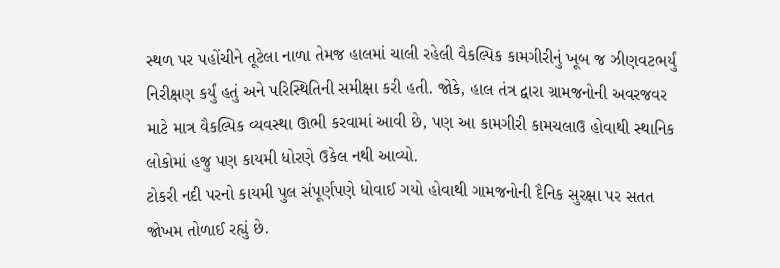સ્થળ પર પહોંચીને તૂટેલા નાળા તેમજ હાલમાં ચાલી રહેલી વૈકલ્પિક કામગીરીનું ખૂબ જ ઝીણવટભર્યું નિરીક્ષણ કર્યું હતું અને પરિસ્થિતિની સમીક્ષા કરી હતી. જોકે, હાલ તંત્ર દ્વારા ગ્રામજનોની અવરજવર માટે માત્ર વૈકલ્પિક વ્યવસ્થા ઊભી કરવામાં આવી છે, પણ આ કામગીરી કામચલાઉ હોવાથી સ્થાનિક લોકોમાં હજુ પણ કાયમી ધોરણે ઉકેલ નથી આવ્યો.
ટોકરી નદી પરનો કાયમી પુલ સંપૂર્ણપણે ધોવાઈ ગયો હોવાથી ગામજનોની દૈનિક સુરક્ષા પર સતત જોખમ તોળાઈ રહ્યું છે.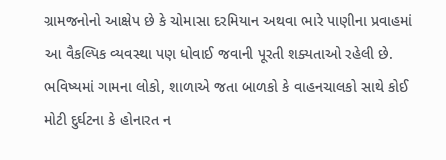ગ્રામજનોનો આક્ષેપ છે કે ચોમાસા દરમિયાન અથવા ભારે પાણીના પ્રવાહમાં આ વૈકલ્પિક વ્યવસ્થા પણ ધોવાઈ જવાની પૂરતી શક્યતાઓ રહેલી છે.
ભવિષ્યમાં ગામના લોકો, શાળાએ જતા બાળકો કે વાહનચાલકો સાથે કોઈ મોટી દુર્ઘટના કે હોનારત ન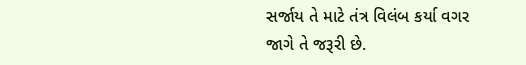સર્જાય તે માટે તંત્ર વિલંબ કર્યા વગર જાગે તે જરૂરી છે.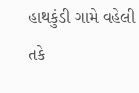હાથકુંડી ગામે વહેલી તકે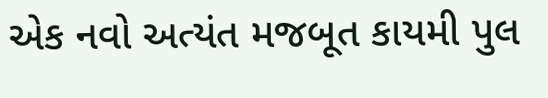એક નવો અત્યંત મજબૂત કાયમી પુલ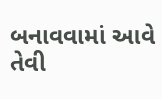બનાવવામાં આવે તેવી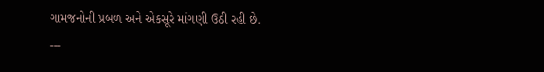ગામજનોની પ્રબળ અને એકસૂરે માંગણી ઉઠી રહી છે.
---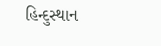હિન્દુસ્થાન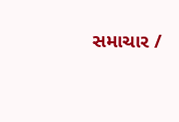સમાચાર /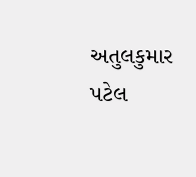અતુલકુમાર પટેલ